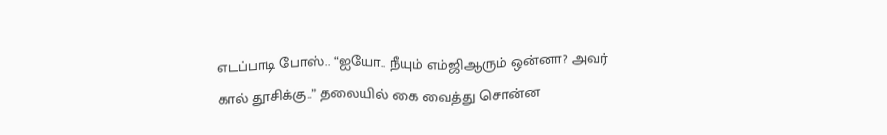எடப்பாடி போஸ்.. “ஐயோ.. நீயும் எம்ஜிஆரும் ஒன்னா? அவர் கால் தூசிக்கு..” தலையில் கை வைத்து சொன்ன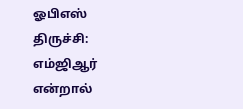ஓபிஎஸ்
திருச்சி: எம்ஜிஆர் என்றால்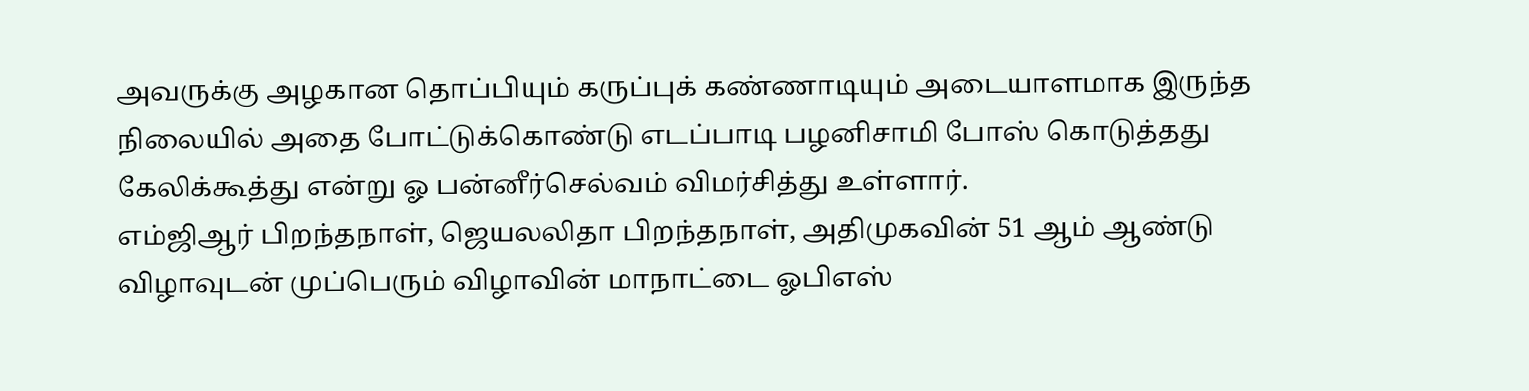அவருக்கு அழகான தொப்பியும் கருப்புக் கண்ணாடியும் அடையாளமாக இருந்த நிலையில் அதை போட்டுக்கொண்டு எடப்பாடி பழனிசாமி போஸ் கொடுத்தது கேலிக்கூத்து என்று ஓ பன்னீர்செல்வம் விமர்சித்து உள்ளார்.
எம்ஜிஆர் பிறந்தநாள், ஜெயலலிதா பிறந்தநாள், அதிமுகவின் 51 ஆம் ஆண்டு விழாவுடன் முப்பெரும் விழாவின் மாநாட்டை ஓபிஎஸ்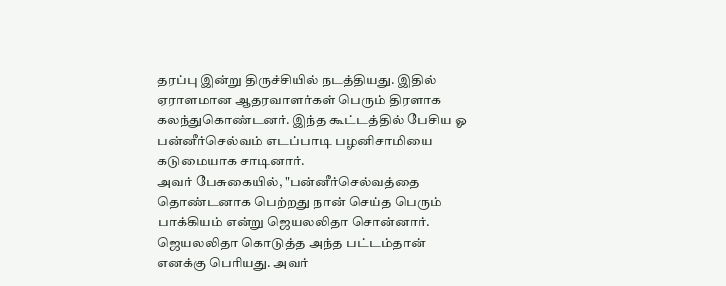தரப்பு இன்று திருச்சியில் நடத்தியது. இதில் ஏராளமான ஆதரவாளர்கள் பெரும் திரளாக கலந்துகொண்டனர். இந்த கூட்டத்தில் பேசிய ஓ பன்னீர்செல்வம் எடப்பாடி பழனிசாமியை கடுமையாக சாடினார்.
அவர் பேசுகையில், "பன்னீர்செல்வத்தை தொண்டனாக பெற்றது நான் செய்த பெரும் பாக்கியம் என்று ஜெயலலிதா சொன்னார். ஜெயலலிதா கொடுத்த அந்த பட்டம்தான் எனக்கு பெரியது. அவர்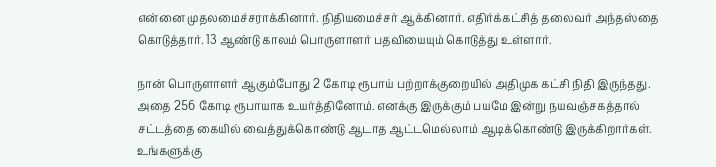என்னை முதலமைச்சராக்கினார். நிதியமைச்சர் ஆக்கினார். எதிர்க்கட்சித் தலைவர் அந்தஸ்தை கொடுத்தார். 13 ஆண்டு காலம் பொருளாளர் பதவியையும் கொடுத்து உள்ளார்.

நான் பொருளாளர் ஆகும்போது 2 கோடி ரூபாய் பற்றாக்குறையில் அதிமுக கட்சி நிதி இருந்தது. அதை 256 கோடி ரூபாயாக உயர்த்தினோம். எனக்கு இருக்கும் பயமே இன்று நயவஞ்சகத்தால் சட்டத்தை கையில் வைத்துக்கொண்டு ஆடாத ஆட்டமெல்லாம் ஆடிக்கொண்டு இருக்கிறார்கள். உங்களுக்கு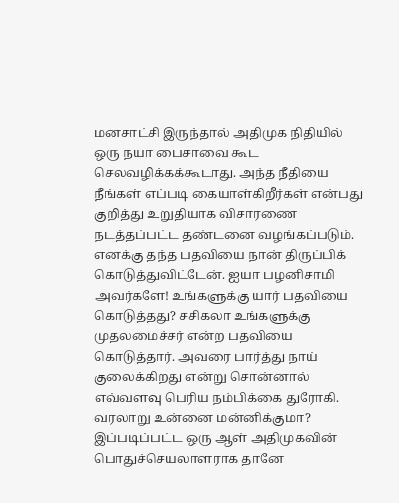மனசாட்சி இருந்தால் அதிமுக நிதியில் ஒரு நயா பைசாவை கூட செலவழிக்கக்கூடாது. அந்த நீதியை நீங்கள் எப்படி கையாள்கிறீர்கள் என்பது குறித்து உறுதியாக விசாரணை நடத்தப்பட்ட தண்டனை வழங்கப்படும்.
எனக்கு தந்த பதவியை நான் திருப்பிக் கொடுத்துவிட்டேன். ஐயா பழனிசாமி அவர்களே! உங்களுக்கு யார் பதவியை கொடுத்தது? சசிகலா உங்களுக்கு முதலமைச்சர் என்ற பதவியை கொடுத்தார். அவரை பார்த்து நாய் குலைக்கிறது என்று சொன்னால் எவ்வளவு பெரிய நம்பிக்கை துரோகி. வரலாறு உன்னை மன்னிக்குமா?
இப்படிப்பட்ட ஒரு ஆள் அதிமுகவின் பொதுச்செயலாளராக தானே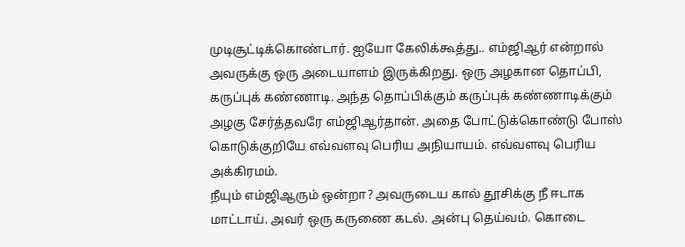முடிசூட்டிக்கொண்டார். ஐயோ கேலிக்கூத்து.. எம்ஜிஆர் என்றால் அவருக்கு ஒரு அடையாளம் இருக்கிறது. ஒரு அழகான தொப்பி, கருப்புக் கண்ணாடி. அந்த தொப்பிக்கும் கருப்புக் கண்ணாடிக்கும் அழகு சேர்த்தவரே எம்ஜிஆர்தான். அதை போட்டுக்கொண்டு போஸ் கொடுக்குறியே எவ்வளவு பெரிய அநியாயம். எவ்வளவு பெரிய அக்கிரமம்.
நீயும் எம்ஜிஆரும் ஒன்றா? அவருடைய கால் தூசிக்கு நீ ஈடாக மாட்டாய். அவர் ஒரு கருணை கடல். அன்பு தெய்வம். கொடை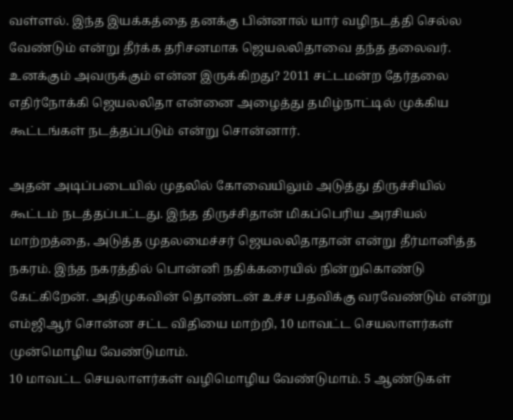வள்ளல். இந்த இயக்கத்தை தனக்கு பின்னால் யார் வழிநடத்தி செல்ல வேண்டும் என்று தீர்க்க தரிசனமாக ஜெயலலிதாவை தந்த தலைவர். உனக்கும் அவருக்கும் என்ன இருக்கிறது? 2011 சட்டமன்ற தேர்தலை எதிர்நோக்கி ஜெயலலிதா என்னை அழைத்து தமிழ்நாட்டில் முக்கிய கூட்டங்கள் நடத்தப்படும் என்று சொன்னார்.

அதன் அடிப்படையில் முதலில் கோவையிலும் அடுத்து திருச்சியில் கூட்டம் நடத்தப்பட்டது. இந்த திருச்சிதான் மிகப்பெரிய அரசியல் மாற்றத்தை, அடுத்த முதலமைச்சர் ஜெயலலிதாதான் என்று தீர்மானித்த நகரம். இந்த நகரத்தில் பொன்னி நதிக்கரையில் நின்றுகொண்டு கேட்கிறேன். அதிமுகவின் தொண்டன் உச்ச பதவிக்கு வரவேண்டும் என்று எம்ஜிஆர் சொன்ன சட்ட விதியை மாற்றி, 10 மாவட்ட செயலாளர்கள் முன்மொழிய வேண்டுமாம்.
10 மாவட்ட செயலாளர்கள் வழிமொழிய வேண்டுமாம். 5 ஆண்டுகள்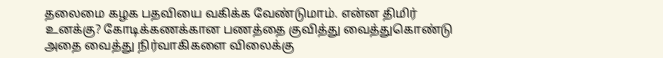தலைமை கழக பதவியை வகிக்க வேண்டுமாம். என்ன திமிர் உனக்கு? கோடிக்கணக்கான பணத்தை குவித்து வைத்துகொண்டு அதை வைத்து நிர்வாகிகளை விலைக்கு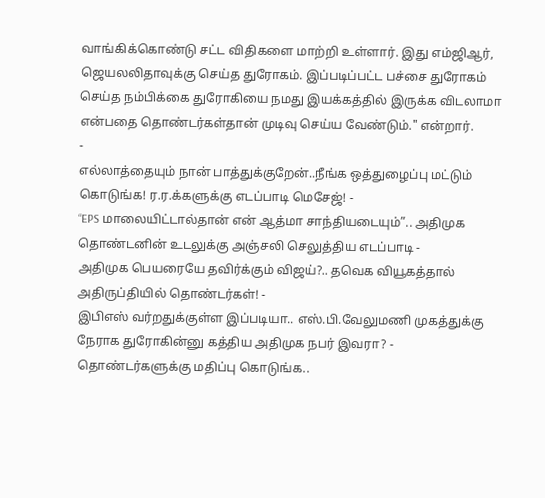வாங்கிக்கொண்டு சட்ட விதிகளை மாற்றி உள்ளார். இது எம்ஜிஆர், ஜெயலலிதாவுக்கு செய்த துரோகம். இப்படிப்பட்ட பச்சை துரோகம் செய்த நம்பிக்கை துரோகியை நமது இயக்கத்தில் இருக்க விடலாமா என்பதை தொண்டர்கள்தான் முடிவு செய்ய வேண்டும்." என்றார்.
-
எல்லாத்தையும் நான் பாத்துக்குறேன்..நீங்க ஒத்துழைப்பு மட்டும் கொடுங்க! ர.ர.க்களுக்கு எடப்பாடி மெசேஜ்! -
“EPS மாலையிட்டால்தான் என் ஆத்மா சாந்தியடையும்”.. அதிமுக தொண்டனின் உடலுக்கு அஞ்சலி செலுத்திய எடப்பாடி -
அதிமுக பெயரையே தவிர்க்கும் விஜய்?.. தவெக வியூகத்தால் அதிருப்தியில் தொண்டர்கள்! -
இபிஎஸ் வர்றதுக்குள்ள இப்படியா.. எஸ்.பி.வேலுமணி முகத்துக்கு நேராக துரோகின்னு கத்திய அதிமுக நபர் இவரா? -
தொண்டர்களுக்கு மதிப்பு கொடுங்க..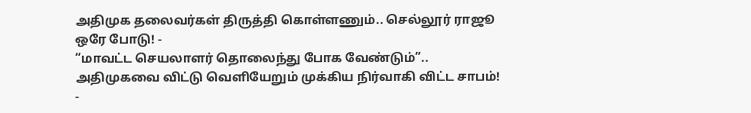அதிமுக தலைவர்கள் திருத்தி கொள்ளணும்.. செல்லூர் ராஜூ ஒரே போடு! -
“மாவட்ட செயலாளர் தொலைந்து போக வேண்டும்”.. அதிமுகவை விட்டு வெளியேறும் முக்கிய நிர்வாகி விட்ட சாபம்! -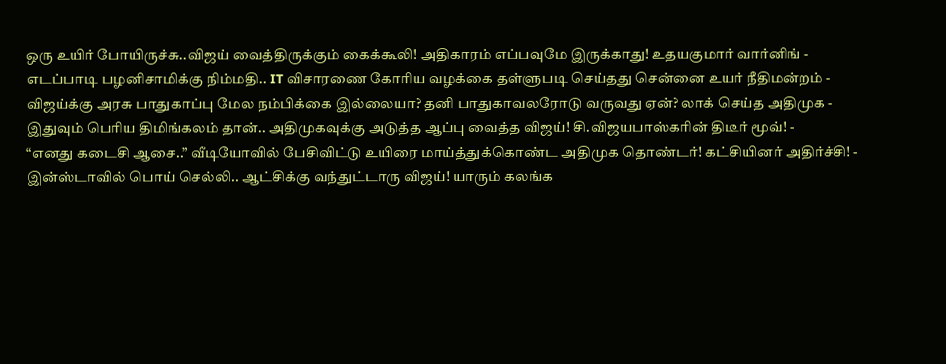ஒரு உயிர் போயிருச்சு..விஜய் வைத்திருக்கும் கைக்கூலி! அதிகாரம் எப்பவுமே இருக்காது! உதயகுமார் வார்னிங் -
எடப்பாடி பழனிசாமிக்கு நிம்மதி.. IT விசாரணை கோரிய வழக்கை தள்ளுபடி செய்தது சென்னை உயர் நீதிமன்றம் -
விஜய்க்கு அரசு பாதுகாப்பு மேல நம்பிக்கை இல்லையா? தனி பாதுகாவலரோடு வருவது ஏன்? லாக் செய்த அதிமுக -
இதுவும் பெரிய திமிங்கலம் தான்.. அதிமுகவுக்கு அடுத்த ஆப்பு வைத்த விஜய்! சி.விஜயபாஸ்கரின் திடீர் மூவ்! -
“எனது கடைசி ஆசை..” வீடியோவில் பேசிவிட்டு உயிரை மாய்த்துக்கொண்ட அதிமுக தொண்டர்! கட்சியினர் அதிர்ச்சி! -
இன்ஸ்டாவில் பொய் செல்லி.. ஆட்சிக்கு வந்துட்டாரு விஜய்! யாரும் கலங்க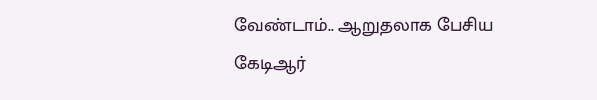வேண்டாம்.. ஆறுதலாக பேசிய கேடிஆர்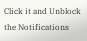Click it and Unblock the Notifications